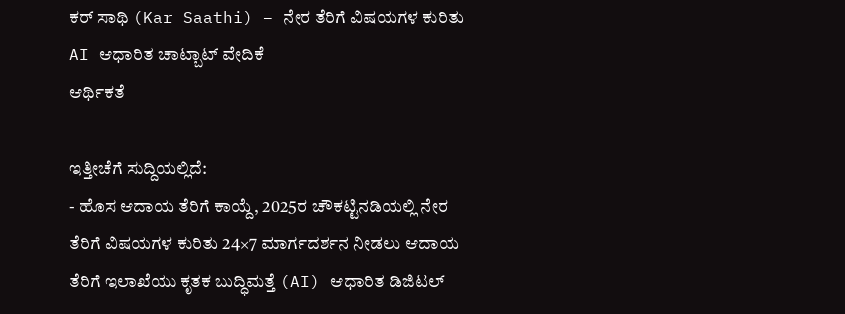ಕರ್ ಸಾಥಿ (Kar Saathi) – ನೇರ ತೆರಿಗೆ ವಿಷಯಗಳ ಕುರಿತು AI ಆಧಾರಿತ ಚಾಟ್ಬಾಟ್ ವೇದಿಕೆ
ಆರ್ಥಿಕತೆ

ಇತ್ತೀಚೆಗೆ ಸುದ್ದಿಯಲ್ಲಿದೆ:
- ಹೊಸ ಆದಾಯ ತೆರಿಗೆ ಕಾಯ್ದೆ, 2025ರ ಚೌಕಟ್ಟಿನಡಿಯಲ್ಲಿ ನೇರ ತೆರಿಗೆ ವಿಷಯಗಳ ಕುರಿತು 24×7 ಮಾರ್ಗದರ್ಶನ ನೀಡಲು ಆದಾಯ ತೆರಿಗೆ ಇಲಾಖೆಯು ಕೃತಕ ಬುದ್ಧಿಮತ್ತೆ (AI) ಆಧಾರಿತ ಡಿಜಿಟಲ್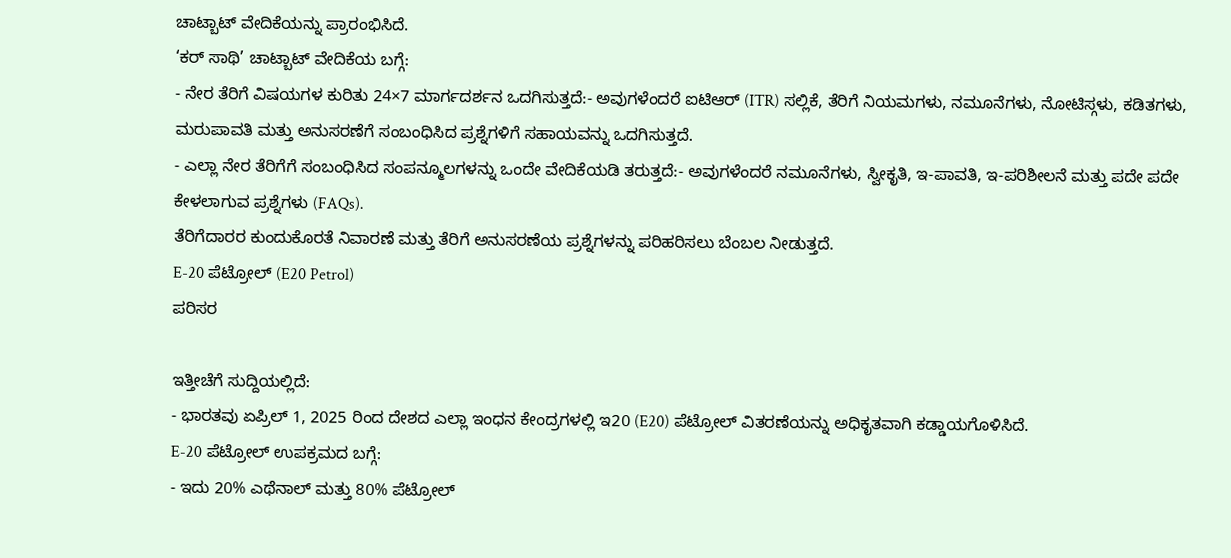ಚಾಟ್ಬಾಟ್ ವೇದಿಕೆಯನ್ನು ಪ್ರಾರಂಭಿಸಿದೆ.
‘ಕರ್ ಸಾಥಿ’ ಚಾಟ್ಬಾಟ್ ವೇದಿಕೆಯ ಬಗ್ಗೆ:
- ನೇರ ತೆರಿಗೆ ವಿಷಯಗಳ ಕುರಿತು 24×7 ಮಾರ್ಗದರ್ಶನ ಒದಗಿಸುತ್ತದೆ:- ಅವುಗಳೆಂದರೆ ಐಟಿಆರ್ (ITR) ಸಲ್ಲಿಕೆ, ತೆರಿಗೆ ನಿಯಮಗಳು, ನಮೂನೆಗಳು, ನೋಟಿಸ್ಗಳು, ಕಡಿತಗಳು, ಮರುಪಾವತಿ ಮತ್ತು ಅನುಸರಣೆಗೆ ಸಂಬಂಧಿಸಿದ ಪ್ರಶ್ನೆಗಳಿಗೆ ಸಹಾಯವನ್ನು ಒದಗಿಸುತ್ತದೆ.
- ಎಲ್ಲಾ ನೇರ ತೆರಿಗೆಗೆ ಸಂಬಂಧಿಸಿದ ಸಂಪನ್ಮೂಲಗಳನ್ನು ಒಂದೇ ವೇದಿಕೆಯಡಿ ತರುತ್ತದೆ:- ಅವುಗಳೆಂದರೆ ನಮೂನೆಗಳು, ಸ್ವೀಕೃತಿ, ಇ-ಪಾವತಿ, ಇ-ಪರಿಶೀಲನೆ ಮತ್ತು ಪದೇ ಪದೇ ಕೇಳಲಾಗುವ ಪ್ರಶ್ನೆಗಳು (FAQs).
ತೆರಿಗೆದಾರರ ಕುಂದುಕೊರತೆ ನಿವಾರಣೆ ಮತ್ತು ತೆರಿಗೆ ಅನುಸರಣೆಯ ಪ್ರಶ್ನೆಗಳನ್ನು ಪರಿಹರಿಸಲು ಬೆಂಬಲ ನೀಡುತ್ತದೆ.
E-20 ಪೆಟ್ರೋಲ್ (E20 Petrol)
ಪರಿಸರ

ಇತ್ತೀಚೆಗೆ ಸುದ್ದಿಯಲ್ಲಿದೆ:
- ಭಾರತವು ಏಪ್ರಿಲ್ 1, 2025 ರಿಂದ ದೇಶದ ಎಲ್ಲಾ ಇಂಧನ ಕೇಂದ್ರಗಳಲ್ಲಿ ಇ20 (E20) ಪೆಟ್ರೋಲ್ ವಿತರಣೆಯನ್ನು ಅಧಿಕೃತವಾಗಿ ಕಡ್ಡಾಯಗೊಳಿಸಿದೆ.
E-20 ಪೆಟ್ರೋಲ್ ಉಪಕ್ರಮದ ಬಗ್ಗೆ:
- ಇದು 20% ಎಥೆನಾಲ್ ಮತ್ತು 80% ಪೆಟ್ರೋಲ್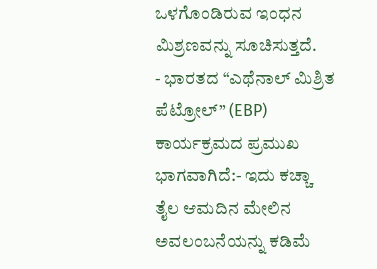ಒಳಗೊಂಡಿರುವ ಇಂಧನ ಮಿಶ್ರಣವನ್ನು ಸೂಚಿಸುತ್ತದೆ.
- ಭಾರತದ “ಎಥೆನಾಲ್ ಮಿಶ್ರಿತ ಪೆಟ್ರೋಲ್” (EBP) ಕಾರ್ಯಕ್ರಮದ ಪ್ರಮುಖ ಭಾಗವಾಗಿದೆ:- ಇದು ಕಚ್ಚಾ ತೈಲ ಆಮದಿನ ಮೇಲಿನ ಅವಲಂಬನೆಯನ್ನು ಕಡಿಮೆ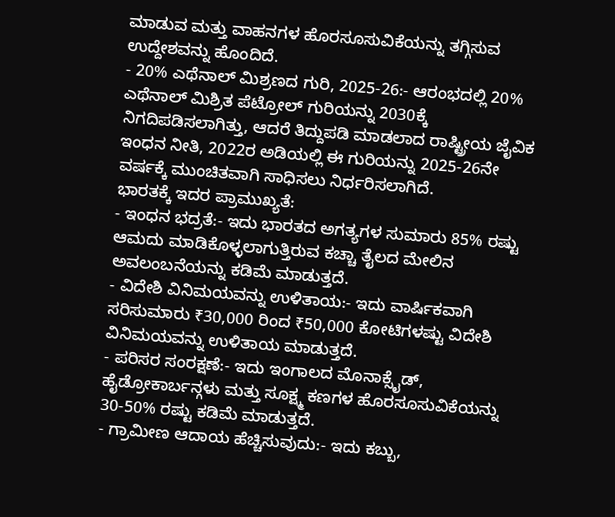ಮಾಡುವ ಮತ್ತು ವಾಹನಗಳ ಹೊರಸೂಸುವಿಕೆಯನ್ನು ತಗ್ಗಿಸುವ ಉದ್ದೇಶವನ್ನು ಹೊಂದಿದೆ.
- 20% ಎಥೆನಾಲ್ ಮಿಶ್ರಣದ ಗುರಿ, 2025-26:- ಆರಂಭದಲ್ಲಿ 20% ಎಥೆನಾಲ್ ಮಿಶ್ರಿತ ಪೆಟ್ರೋಲ್ ಗುರಿಯನ್ನು 2030ಕ್ಕೆ ನಿಗದಿಪಡಿಸಲಾಗಿತ್ತು, ಆದರೆ ತಿದ್ದುಪಡಿ ಮಾಡಲಾದ ರಾಷ್ಟ್ರೀಯ ಜೈವಿಕ ಇಂಧನ ನೀತಿ, 2022ರ ಅಡಿಯಲ್ಲಿ ಈ ಗುರಿಯನ್ನು 2025-26ನೇ ವರ್ಷಕ್ಕೆ ಮುಂಚಿತವಾಗಿ ಸಾಧಿಸಲು ನಿರ್ಧರಿಸಲಾಗಿದೆ.
ಭಾರತಕ್ಕೆ ಇದರ ಪ್ರಾಮುಖ್ಯತೆ:
- ಇಂಧನ ಭದ್ರತೆ:- ಇದು ಭಾರತದ ಅಗತ್ಯಗಳ ಸುಮಾರು 85% ರಷ್ಟು ಆಮದು ಮಾಡಿಕೊಳ್ಳಲಾಗುತ್ತಿರುವ ಕಚ್ಚಾ ತೈಲದ ಮೇಲಿನ ಅವಲಂಬನೆಯನ್ನು ಕಡಿಮೆ ಮಾಡುತ್ತದೆ.
- ವಿದೇಶಿ ವಿನಿಮಯವನ್ನು ಉಳಿತಾಯ:- ಇದು ವಾರ್ಷಿಕವಾಗಿ ಸರಿಸುಮಾರು ₹30,000 ರಿಂದ ₹50,000 ಕೋಟಿಗಳಷ್ಟು ವಿದೇಶಿ ವಿನಿಮಯವನ್ನು ಉಳಿತಾಯ ಮಾಡುತ್ತದೆ.
- ಪರಿಸರ ಸಂರಕ್ಷಣೆ:- ಇದು ಇಂಗಾಲದ ಮೊನಾಕ್ಸೈಡ್, ಹೈಡ್ರೋಕಾರ್ಬನ್ಗಳು ಮತ್ತು ಸೂಕ್ಷ್ಮ ಕಣಗಳ ಹೊರಸೂಸುವಿಕೆಯನ್ನು 30-50% ರಷ್ಟು ಕಡಿಮೆ ಮಾಡುತ್ತದೆ.
- ಗ್ರಾಮೀಣ ಆದಾಯ ಹೆಚ್ಚಿಸುವುದು:- ಇದು ಕಬ್ಬು,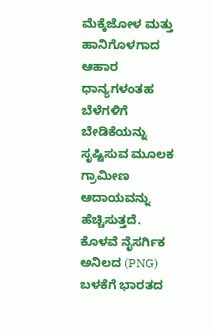ಮೆಕ್ಕೆಜೋಳ ಮತ್ತು ಹಾನಿಗೊಳಗಾದ ಆಹಾರ ಧಾನ್ಯಗಳಂತಹ ಬೆಳೆಗಳಿಗೆ ಬೇಡಿಕೆಯನ್ನು ಸೃಷ್ಟಿಸುವ ಮೂಲಕ ಗ್ರಾಮೀಣ ಆದಾಯವನ್ನು ಹೆಚ್ಚಿಸುತ್ತದೆ.
ಕೊಳವೆ ನೈಸರ್ಗಿಕ ಅನಿಲದ (PNG) ಬಳಕೆಗೆ ಭಾರತದ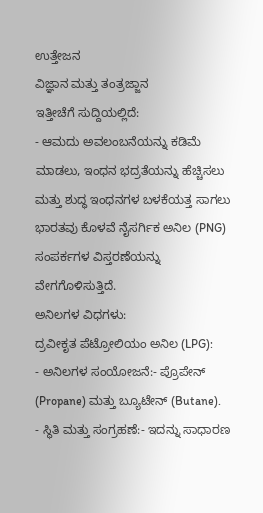ಉತ್ತೇಜನ
ವಿಜ್ಞಾನ ಮತ್ತು ತಂತ್ರಜ್ಜಾನ
ಇತ್ತೀಚೆಗೆ ಸುದ್ದಿಯಲ್ಲಿದೆ:
- ಆಮದು ಅವಲಂಬನೆಯನ್ನು ಕಡಿಮೆ ಮಾಡಲು, ಇಂಧನ ಭದ್ರತೆಯನ್ನು ಹೆಚ್ಚಿಸಲು ಮತ್ತು ಶುದ್ಧ ಇಂಧನಗಳ ಬಳಕೆಯತ್ತ ಸಾಗಲು ಭಾರತವು ಕೊಳವೆ ನೈಸರ್ಗಿಕ ಅನಿಲ (PNG) ಸಂಪರ್ಕಗಳ ವಿಸ್ತರಣೆಯನ್ನು ವೇಗಗೊಳಿಸುತ್ತಿದೆ.
ಅನಿಲಗಳ ವಿಧಗಳು:
ದ್ರವೀಕೃತ ಪೆಟ್ರೋಲಿಯಂ ಅನಿಲ (LPG):
- ಅನಿಲಗಳ ಸಂಯೋಜನೆ:- ಪ್ರೊಪೇನ್ (Propane) ಮತ್ತು ಬ್ಯೂಟೇನ್ (Butane).
- ಸ್ಥಿತಿ ಮತ್ತು ಸಂಗ್ರಹಣೆ:- ಇದನ್ನು ಸಾಧಾರಣ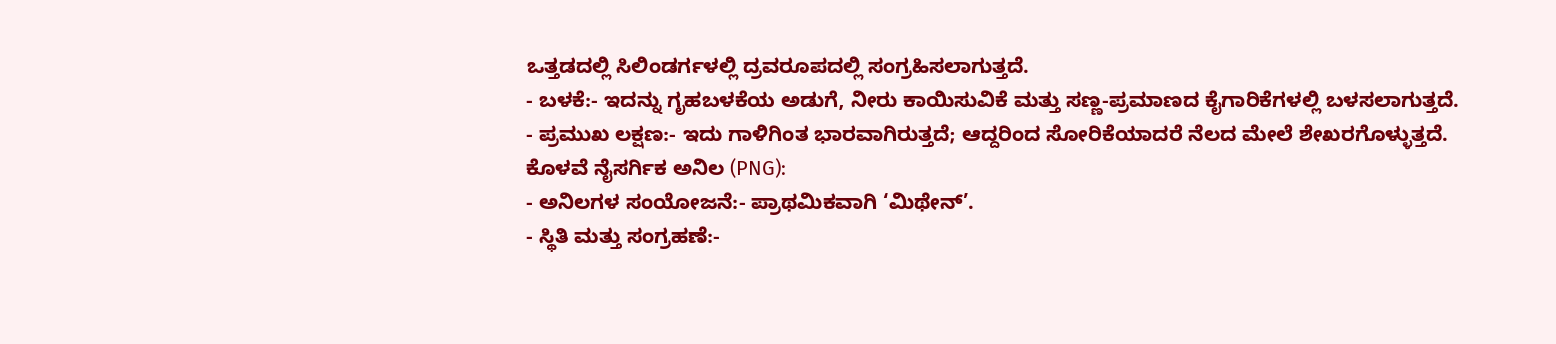ಒತ್ತಡದಲ್ಲಿ ಸಿಲಿಂಡರ್ಗಳಲ್ಲಿ ದ್ರವರೂಪದಲ್ಲಿ ಸಂಗ್ರಹಿಸಲಾಗುತ್ತದೆ.
- ಬಳಕೆ:- ಇದನ್ನು ಗೃಹಬಳಕೆಯ ಅಡುಗೆ, ನೀರು ಕಾಯಿಸುವಿಕೆ ಮತ್ತು ಸಣ್ಣ-ಪ್ರಮಾಣದ ಕೈಗಾರಿಕೆಗಳಲ್ಲಿ ಬಳಸಲಾಗುತ್ತದೆ.
- ಪ್ರಮುಖ ಲಕ್ಷಣ:- ಇದು ಗಾಳಿಗಿಂತ ಭಾರವಾಗಿರುತ್ತದೆ; ಆದ್ದರಿಂದ ಸೋರಿಕೆಯಾದರೆ ನೆಲದ ಮೇಲೆ ಶೇಖರಗೊಳ್ಳುತ್ತದೆ.
ಕೊಳವೆ ನೈಸರ್ಗಿಕ ಅನಿಲ (PNG):
- ಅನಿಲಗಳ ಸಂಯೋಜನೆ:- ಪ್ರಾಥಮಿಕವಾಗಿ ‘ಮಿಥೇನ್’.
- ಸ್ಥಿತಿ ಮತ್ತು ಸಂಗ್ರಹಣೆ:-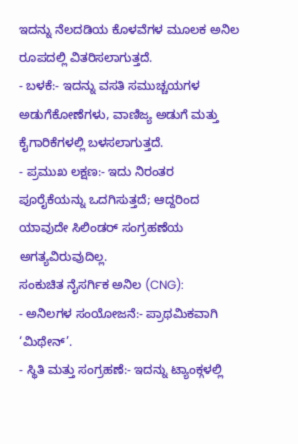ಇದನ್ನು ನೆಲದಡಿಯ ಕೊಳವೆಗಳ ಮೂಲಕ ಅನಿಲ ರೂಪದಲ್ಲಿ ವಿತರಿಸಲಾಗುತ್ತದೆ.
- ಬಳಕೆ:- ಇದನ್ನು ವಸತಿ ಸಮುಚ್ಚಯಗಳ ಅಡುಗೆಕೋಣೆಗಳು, ವಾಣಿಜ್ಯ ಅಡುಗೆ ಮತ್ತು ಕೈಗಾರಿಕೆಗಳಲ್ಲಿ ಬಳಸಲಾಗುತ್ತದೆ.
- ಪ್ರಮುಖ ಲಕ್ಷಣ:- ಇದು ನಿರಂತರ ಪೂರೈಕೆಯನ್ನು ಒದಗಿಸುತ್ತದೆ; ಆದ್ದರಿಂದ ಯಾವುದೇ ಸಿಲಿಂಡರ್ ಸಂಗ್ರಹಣೆಯ ಅಗತ್ಯವಿರುವುದಿಲ್ಲ.
ಸಂಕುಚಿತ ನೈಸರ್ಗಿಕ ಅನಿಲ (CNG):
- ಅನಿಲಗಳ ಸಂಯೋಜನೆ:- ಪ್ರಾಥಮಿಕವಾಗಿ ‘ಮಿಥೇನ್’.
- ಸ್ಥಿತಿ ಮತ್ತು ಸಂಗ್ರಹಣೆ:- ಇದನ್ನು ಟ್ಯಾಂಕ್ಗಳಲ್ಲಿ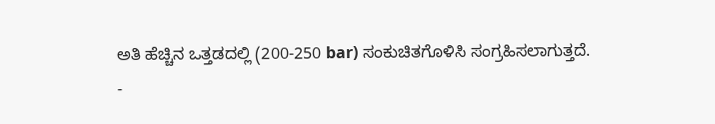ಅತಿ ಹೆಚ್ಚಿನ ಒತ್ತಡದಲ್ಲಿ (200-250 bar) ಸಂಕುಚಿತಗೊಳಿಸಿ ಸಂಗ್ರಹಿಸಲಾಗುತ್ತದೆ.
-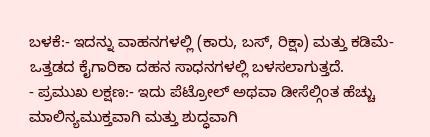ಬಳಕೆ:- ಇದನ್ನು ವಾಹನಗಳಲ್ಲಿ (ಕಾರು, ಬಸ್, ರಿಕ್ಷಾ) ಮತ್ತು ಕಡಿಮೆ-ಒತ್ತಡದ ಕೈಗಾರಿಕಾ ದಹನ ಸಾಧನಗಳಲ್ಲಿ ಬಳಸಲಾಗುತ್ತದೆ.
- ಪ್ರಮುಖ ಲಕ್ಷಣ:- ಇದು ಪೆಟ್ರೋಲ್ ಅಥವಾ ಡೀಸೆಲ್ಗಿಂತ ಹೆಚ್ಚು ಮಾಲಿನ್ಯಮುಕ್ತವಾಗಿ ಮತ್ತು ಶುದ್ಧವಾಗಿ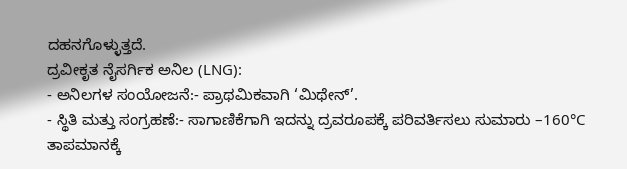ದಹನಗೊಳ್ಳುತ್ತದೆ.
ದ್ರವೀಕೃತ ನೈಸರ್ಗಿಕ ಅನಿಲ (LNG):
- ಅನಿಲಗಳ ಸಂಯೋಜನೆ:- ಪ್ರಾಥಮಿಕವಾಗಿ ‘ಮಿಥೇನ್’.
- ಸ್ಥಿತಿ ಮತ್ತು ಸಂಗ್ರಹಣೆ:- ಸಾಗಾಣಿಕೆಗಾಗಿ ಇದನ್ನು ದ್ರವರೂಪಕ್ಕೆ ಪರಿವರ್ತಿಸಲು ಸುಮಾರು –160°C ತಾಪಮಾನಕ್ಕೆ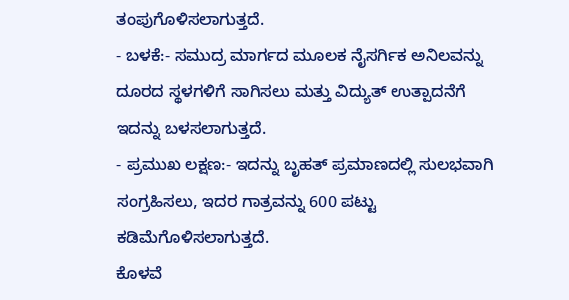ತಂಪುಗೊಳಿಸಲಾಗುತ್ತದೆ.
- ಬಳಕೆ:- ಸಮುದ್ರ ಮಾರ್ಗದ ಮೂಲಕ ನೈಸರ್ಗಿಕ ಅನಿಲವನ್ನು ದೂರದ ಸ್ಥಳಗಳಿಗೆ ಸಾಗಿಸಲು ಮತ್ತು ವಿದ್ಯುತ್ ಉತ್ಪಾದನೆಗೆ ಇದನ್ನು ಬಳಸಲಾಗುತ್ತದೆ.
- ಪ್ರಮುಖ ಲಕ್ಷಣ:- ಇದನ್ನು ಬೃಹತ್ ಪ್ರಮಾಣದಲ್ಲಿ ಸುಲಭವಾಗಿ ಸಂಗ್ರಹಿಸಲು, ಇದರ ಗಾತ್ರವನ್ನು 600 ಪಟ್ಟು ಕಡಿಮೆಗೊಳಿಸಲಾಗುತ್ತದೆ.
ಕೊಳವೆ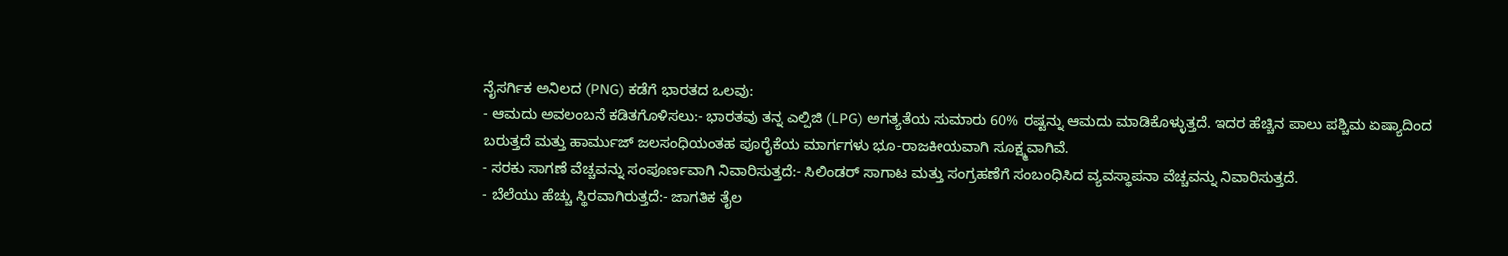ನೈಸರ್ಗಿಕ ಅನಿಲದ (PNG) ಕಡೆಗೆ ಭಾರತದ ಒಲವು:
- ಆಮದು ಅವಲಂಬನೆ ಕಡಿತಗೊಳಿಸಲು:- ಭಾರತವು ತನ್ನ ಎಲ್ಪಿಜಿ (LPG) ಅಗತ್ಯತೆಯ ಸುಮಾರು 60% ರಷ್ಟನ್ನು ಆಮದು ಮಾಡಿಕೊಳ್ಳುತ್ತದೆ. ಇದರ ಹೆಚ್ಚಿನ ಪಾಲು ಪಶ್ಚಿಮ ಏಷ್ಯಾದಿಂದ ಬರುತ್ತದೆ ಮತ್ತು ಹಾರ್ಮುಜ್ ಜಲಸಂಧಿಯಂತಹ ಪೂರೈಕೆಯ ಮಾರ್ಗಗಳು ಭೂ-ರಾಜಕೀಯವಾಗಿ ಸೂಕ್ಷ್ಮವಾಗಿವೆ.
- ಸರಕು ಸಾಗಣೆ ವೆಚ್ಚವನ್ನು ಸಂಪೂರ್ಣವಾಗಿ ನಿವಾರಿಸುತ್ತದೆ:- ಸಿಲಿಂಡರ್ ಸಾಗಾಟ ಮತ್ತು ಸಂಗ್ರಹಣೆಗೆ ಸಂಬಂಧಿಸಿದ ವ್ಯವಸ್ಥಾಪನಾ ವೆಚ್ಚವನ್ನು ನಿವಾರಿಸುತ್ತದೆ.
- ಬೆಲೆಯು ಹೆಚ್ಚು ಸ್ಥಿರವಾಗಿರುತ್ತದೆ:- ಜಾಗತಿಕ ತೈಲ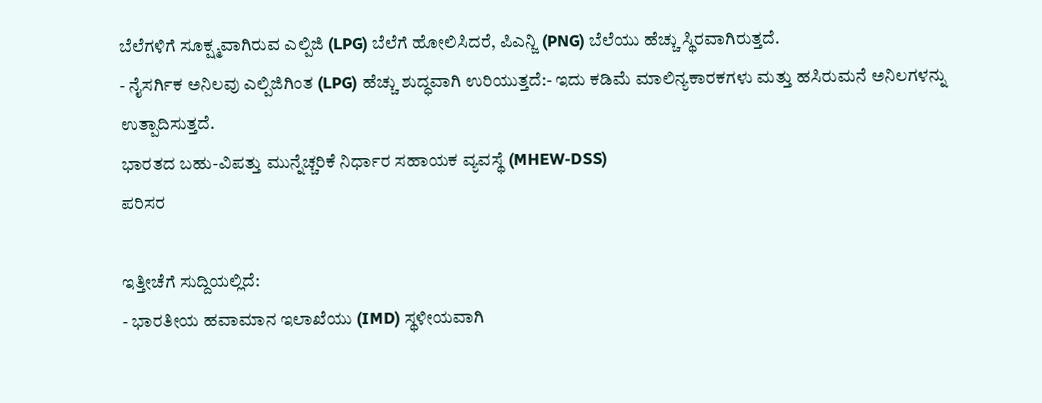ಬೆಲೆಗಳಿಗೆ ಸೂಕ್ಷ್ಮವಾಗಿರುವ ಎಲ್ಪಿಜಿ (LPG) ಬೆಲೆಗೆ ಹೋಲಿಸಿದರೆ, ಪಿಎನ್ಜಿ (PNG) ಬೆಲೆಯು ಹೆಚ್ಚು ಸ್ಥಿರವಾಗಿರುತ್ತದೆ.
- ನೈಸರ್ಗಿಕ ಅನಿಲವು ಎಲ್ಪಿಜಿಗಿಂತ (LPG) ಹೆಚ್ಚು ಶುದ್ಧವಾಗಿ ಉರಿಯುತ್ತದೆ:- ಇದು ಕಡಿಮೆ ಮಾಲಿನ್ಯಕಾರಕಗಳು ಮತ್ತು ಹಸಿರುಮನೆ ಅನಿಲಗಳನ್ನು ಉತ್ಪಾದಿಸುತ್ತದೆ.
ಭಾರತದ ಬಹು-ವಿಪತ್ತು ಮುನ್ನೆಚ್ಚರಿಕೆ ನಿರ್ಧಾರ ಸಹಾಯಕ ವ್ಯವಸ್ಥೆ (MHEW-DSS)
ಪರಿಸರ

ಇತ್ತೀಚೆಗೆ ಸುದ್ದಿಯಲ್ಲಿದೆ:
- ಭಾರತೀಯ ಹವಾಮಾನ ಇಲಾಖೆಯು (IMD) ಸ್ಥಳೀಯವಾಗಿ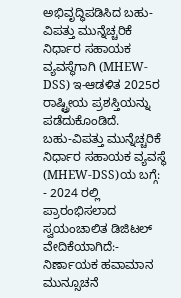ಅಭಿವೃದ್ಧಿಪಡಿಸಿದ ಬಹು-ವಿಪತ್ತು ಮುನ್ನೆಚ್ಚರಿಕೆ ನಿರ್ಧಾರ ಸಹಾಯಕ ವ್ಯವಸ್ಥೆಗಾಗಿ (MHEW-DSS) ಇ-ಆಡಳಿತ 2025ರ ರಾಷ್ಟ್ರೀಯ ಪ್ರಶಸ್ತಿಯನ್ನು ಪಡೆದುಕೊಂಡಿದೆ.
ಬಹು-ವಿಪತ್ತು ಮುನ್ನೆಚ್ಚರಿಕೆ ನಿರ್ಧಾರ ಸಹಾಯಕ ವ್ಯವಸ್ಥೆ (MHEW-DSS)ಯ ಬಗ್ಗೆ:
- 2024 ರಲ್ಲಿ ಪ್ರಾರಂಭಿಸಲಾದ ಸ್ವಯಂಚಾಲಿತ ಡಿಜಿಟಲ್ ವೇದಿಕೆಯಾಗಿದೆ:- ನಿರ್ಣಾಯಕ ಹವಾಮಾನ ಮುನ್ಸೂಚನೆ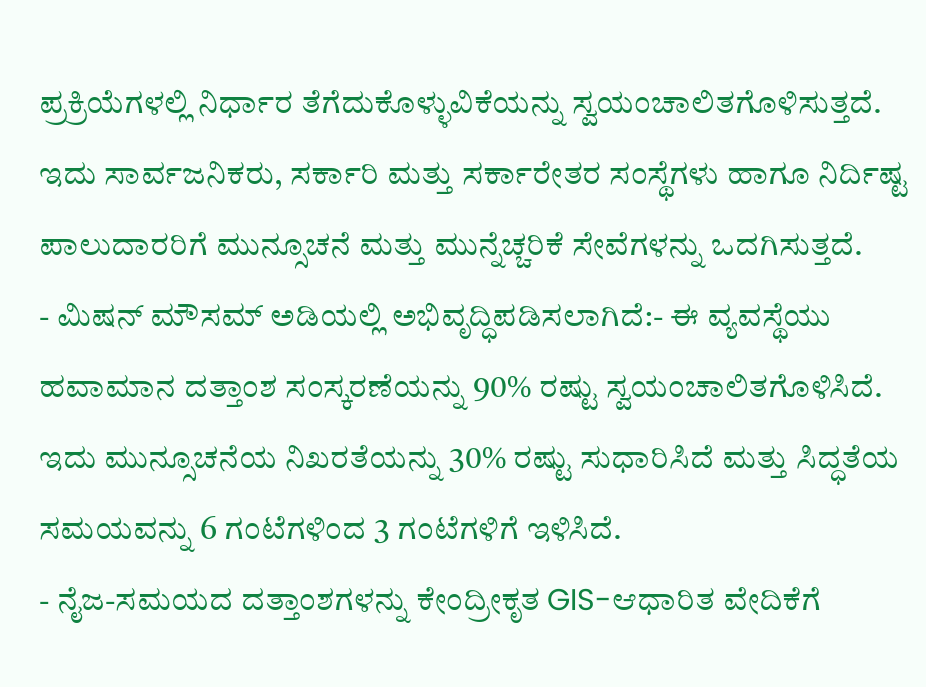ಪ್ರಕ್ರಿಯೆಗಳಲ್ಲಿ ನಿರ್ಧಾರ ತೆಗೆದುಕೊಳ್ಳುವಿಕೆಯನ್ನು ಸ್ವಯಂಚಾಲಿತಗೊಳಿಸುತ್ತದೆ. ಇದು ಸಾರ್ವಜನಿಕರು, ಸರ್ಕಾರಿ ಮತ್ತು ಸರ್ಕಾರೇತರ ಸಂಸ್ಥೆಗಳು ಹಾಗೂ ನಿರ್ದಿಷ್ಟ ಪಾಲುದಾರರಿಗೆ ಮುನ್ಸೂಚನೆ ಮತ್ತು ಮುನ್ನೆಚ್ಚರಿಕೆ ಸೇವೆಗಳನ್ನು ಒದಗಿಸುತ್ತದೆ.
- ಮಿಷನ್ ಮೌಸಮ್ ಅಡಿಯಲ್ಲಿ ಅಭಿವೃದ್ಧಿಪಡಿಸಲಾಗಿದೆ:- ಈ ವ್ಯವಸ್ಥೆಯು ಹವಾಮಾನ ದತ್ತಾಂಶ ಸಂಸ್ಕರಣೆಯನ್ನು 90% ರಷ್ಟು ಸ್ವಯಂಚಾಲಿತಗೊಳಿಸಿದೆ. ಇದು ಮುನ್ಸೂಚನೆಯ ನಿಖರತೆಯನ್ನು 30% ರಷ್ಟು ಸುಧಾರಿಸಿದೆ ಮತ್ತು ಸಿದ್ಧತೆಯ ಸಮಯವನ್ನು 6 ಗಂಟೆಗಳಿಂದ 3 ಗಂಟೆಗಳಿಗೆ ಇಳಿಸಿದೆ.
- ನೈಜ-ಸಮಯದ ದತ್ತಾಂಶಗಳನ್ನು ಕೇಂದ್ರೀಕೃತ GIS-ಆಧಾರಿತ ವೇದಿಕೆಗೆ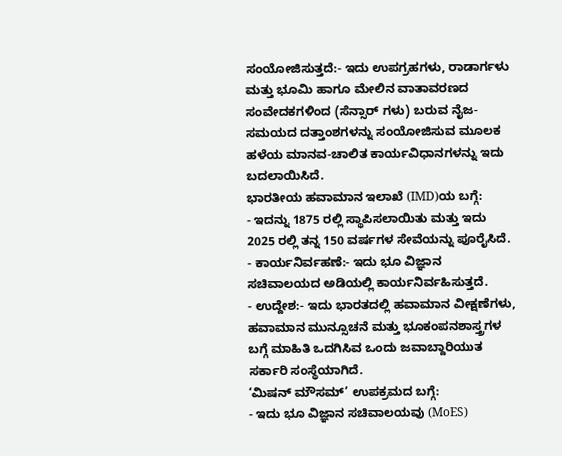ಸಂಯೋಜಿಸುತ್ತದೆ:- ಇದು ಉಪಗ್ರಹಗಳು, ರಾಡಾರ್ಗಳು ಮತ್ತು ಭೂಮಿ ಹಾಗೂ ಮೇಲಿನ ವಾತಾವರಣದ ಸಂವೇದಕಗಳಿಂದ (ಸೆನ್ಸಾರ್ ಗಳು) ಬರುವ ನೈಜ-ಸಮಯದ ದತ್ತಾಂಶಗಳನ್ನು ಸಂಯೋಜಿಸುವ ಮೂಲಕ ಹಳೆಯ ಮಾನವ-ಚಾಲಿತ ಕಾರ್ಯವಿಧಾನಗಳನ್ನು ಇದು ಬದಲಾಯಿಸಿದೆ.
ಭಾರತೀಯ ಹವಾಮಾನ ಇಲಾಖೆ (IMD)ಯ ಬಗ್ಗೆ:
- ಇದನ್ನು 1875 ರಲ್ಲಿ ಸ್ಥಾಪಿಸಲಾಯಿತು ಮತ್ತು ಇದು 2025 ರಲ್ಲಿ ತನ್ನ 150 ವರ್ಷಗಳ ಸೇವೆಯನ್ನು ಪೂರೈಸಿದೆ.
- ಕಾರ್ಯನಿರ್ವಹಣೆ:- ಇದು ಭೂ ವಿಜ್ಞಾನ ಸಚಿವಾಲಯದ ಅಡಿಯಲ್ಲಿ ಕಾರ್ಯನಿರ್ವಹಿಸುತ್ತದೆ.
- ಉದ್ದೇಶ:- ಇದು ಭಾರತದಲ್ಲಿ ಹವಾಮಾನ ವೀಕ್ಷಣೆಗಳು, ಹವಾಮಾನ ಮುನ್ಸೂಚನೆ ಮತ್ತು ಭೂಕಂಪನಶಾಸ್ತ್ರಗಳ ಬಗ್ಗೆ ಮಾಹಿತಿ ಒದಗಿಸಿವ ಒಂದು ಜವಾಬ್ದಾರಿಯುತ ಸರ್ಕಾರಿ ಸಂಸ್ಥೆಯಾಗಿದೆ.
‘ಮಿಷನ್ ಮೌಸಮ್’ ಉಪಕ್ರಮದ ಬಗ್ಗೆ:
- ಇದು ಭೂ ವಿಜ್ಞಾನ ಸಚಿವಾಲಯವು (MoES)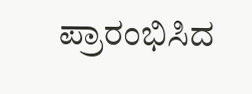ಪ್ರಾರಂಭಿಸಿದ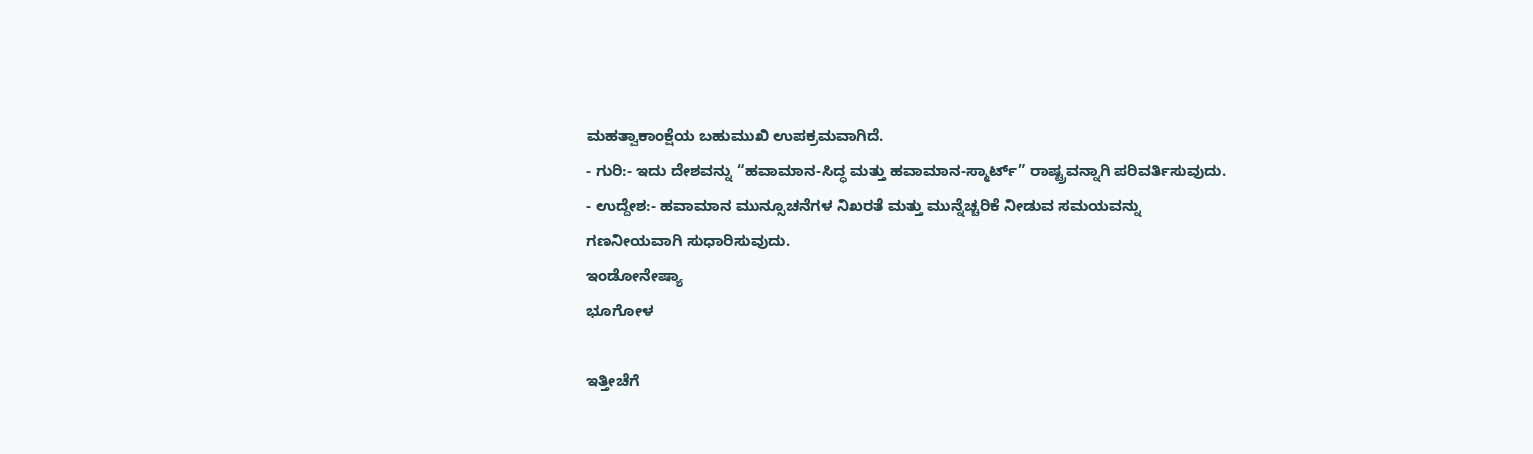ಮಹತ್ವಾಕಾಂಕ್ಷೆಯ ಬಹುಮುಖಿ ಉಪಕ್ರಮವಾಗಿದೆ.
- ಗುರಿ:- ಇದು ದೇಶವನ್ನು “ಹವಾಮಾನ-ಸಿದ್ಧ ಮತ್ತು ಹವಾಮಾನ-ಸ್ಮಾರ್ಟ್” ರಾಷ್ಟ್ರವನ್ನಾಗಿ ಪರಿವರ್ತಿಸುವುದು.
- ಉದ್ದೇಶ:- ಹವಾಮಾನ ಮುನ್ಸೂಚನೆಗಳ ನಿಖರತೆ ಮತ್ತು ಮುನ್ನೆಚ್ಚರಿಕೆ ನೀಡುವ ಸಮಯವನ್ನು ಗಣನೀಯವಾಗಿ ಸುಧಾರಿಸುವುದು.
ಇಂಡೋನೇಷ್ಯಾ
ಭೂಗೋಳ

ಇತ್ತೀಚೆಗೆ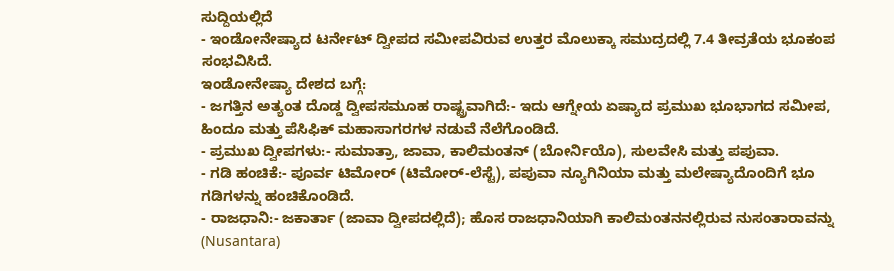ಸುದ್ದಿಯಲ್ಲಿದೆ
- ಇಂಡೋನೇಷ್ಯಾದ ಟರ್ನೇಟ್ ದ್ವೀಪದ ಸಮೀಪವಿರುವ ಉತ್ತರ ಮೊಲುಕ್ಕಾ ಸಮುದ್ರದಲ್ಲಿ 7.4 ತೀವ್ರತೆಯ ಭೂಕಂಪ ಸಂಭವಿಸಿದೆ.
ಇಂಡೋನೇಷ್ಯಾ ದೇಶದ ಬಗ್ಗೆ:
- ಜಗತ್ತಿನ ಅತ್ಯಂತ ದೊಡ್ಡ ದ್ವೀಪಸಮೂಹ ರಾಷ್ಟ್ರವಾಗಿದೆ:- ಇದು ಆಗ್ನೇಯ ಏಷ್ಯಾದ ಪ್ರಮುಖ ಭೂಭಾಗದ ಸಮೀಪ, ಹಿಂದೂ ಮತ್ತು ಪೆಸಿಫಿಕ್ ಮಹಾಸಾಗರಗಳ ನಡುವೆ ನೆಲೆಗೊಂಡಿದೆ.
- ಪ್ರಮುಖ ದ್ವೀಪಗಳು:- ಸುಮಾತ್ರಾ, ಜಾವಾ, ಕಾಲಿಮಂತನ್ (ಬೋರ್ನಿಯೊ), ಸುಲವೇಸಿ ಮತ್ತು ಪಪುವಾ.
- ಗಡಿ ಹಂಚಿಕೆ:- ಪೂರ್ವ ಟಿಮೋರ್ (ಟಿಮೋರ್-ಲೆಸ್ಟೆ), ಪಪುವಾ ನ್ಯೂಗಿನಿಯಾ ಮತ್ತು ಮಲೇಷ್ಯಾದೊಂದಿಗೆ ಭೂ ಗಡಿಗಳನ್ನು ಹಂಚಿಕೊಂಡಿದೆ.
- ರಾಜಧಾನಿ:- ಜಕಾರ್ತಾ (ಜಾವಾ ದ್ವೀಪದಲ್ಲಿದೆ); ಹೊಸ ರಾಜಧಾನಿಯಾಗಿ ಕಾಲಿಮಂತನನಲ್ಲಿರುವ ನುಸಂತಾರಾವನ್ನು (Nusantara)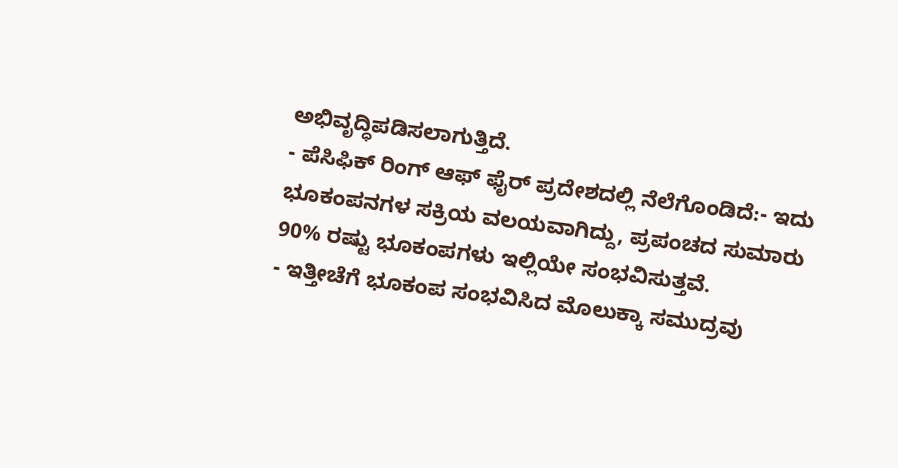ಅಭಿವೃದ್ಧಿಪಡಿಸಲಾಗುತ್ತಿದೆ.
- ಪೆಸಿಫಿಕ್ ರಿಂಗ್ ಆಫ್ ಫೈರ್ ಪ್ರದೇಶದಲ್ಲಿ ನೆಲೆಗೊಂಡಿದೆ:- ಇದು ಭೂಕಂಪನಗಳ ಸಕ್ರಿಯ ವಲಯವಾಗಿದ್ದು, ಪ್ರಪಂಚದ ಸುಮಾರು 90% ರಷ್ಟು ಭೂಕಂಪಗಳು ಇಲ್ಲಿಯೇ ಸಂಭವಿಸುತ್ತವೆ.
- ಇತ್ತೀಚೆಗೆ ಭೂಕಂಪ ಸಂಭವಿಸಿದ ಮೊಲುಕ್ಕಾ ಸಮುದ್ರವು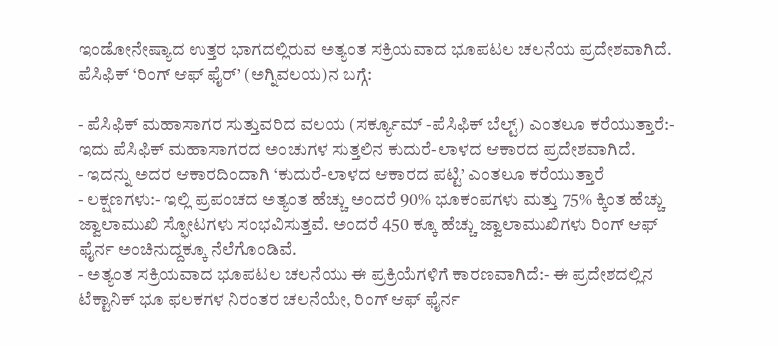ಇಂಡೋನೇಷ್ಯಾದ ಉತ್ತರ ಭಾಗದಲ್ಲಿರುವ ಅತ್ಯಂತ ಸಕ್ರಿಯವಾದ ಭೂಪಟಲ ಚಲನೆಯ ಪ್ರದೇಶವಾಗಿದೆ.
ಪೆಸಿಫಿಕ್ ‘ರಿಂಗ್ ಆಫ್ ಫೈರ್’ (ಅಗ್ನಿವಲಯ)ನ ಬಗ್ಗೆ:

- ಪೆಸಿಫಿಕ್ ಮಹಾಸಾಗರ ಸುತ್ತುವರಿದ ವಲಯ (ಸರ್ಕ್ಯೂಮ್ -ಪೆಸಿಫಿಕ್ ಬೆಲ್ಟ್) ಎಂತಲೂ ಕರೆಯುತ್ತಾರೆ:- ಇದು ಪೆಸಿಫಿಕ್ ಮಹಾಸಾಗರದ ಅಂಚುಗಳ ಸುತ್ತಲಿನ ಕುದುರೆ-ಲಾಳದ ಆಕಾರದ ಪ್ರದೇಶವಾಗಿದೆ.
- ಇದನ್ನು ಅದರ ಆಕಾರದಿಂದಾಗಿ ‘ಕುದುರೆ-ಲಾಳದ ಆಕಾರದ ಪಟ್ಟಿ’ ಎಂತಲೂ ಕರೆಯುತ್ತಾರೆ
- ಲಕ್ಷಣಗಳು:- ಇಲ್ಲಿ ಪ್ರಪಂಚದ ಅತ್ಯಂತ ಹೆಚ್ಚು ಅಂದರೆ 90% ಭೂಕಂಪಗಳು ಮತ್ತು 75% ಕ್ಕಿಂತ ಹೆಚ್ಚು ಜ್ವಾಲಾಮುಖಿ ಸ್ಫೋಟಗಳು ಸಂಭವಿಸುತ್ತವೆ. ಅಂದರೆ 450 ಕ್ಕೂ ಹೆಚ್ಚು ಜ್ವಾಲಾಮುಖಿಗಳು ರಿಂಗ್ ಆಫ್ ಫೈರ್ನ ಅಂಚಿನುದ್ದಕ್ಕೂ ನೆಲೆಗೊಂಡಿವೆ.
- ಅತ್ಯಂತ ಸಕ್ರಿಯವಾದ ಭೂಪಟಲ ಚಲನೆಯು ಈ ಪ್ರಕ್ರಿಯೆಗಳಿಗೆ ಕಾರಣವಾಗಿದೆ:- ಈ ಪ್ರದೇಶದಲ್ಲಿನ ಟೆಕ್ಟಾನಿಕ್ ಭೂ ಫಲಕಗಳ ನಿರಂತರ ಚಲನೆಯೇ, ರಿಂಗ್ ಆಫ್ ಫೈರ್ನ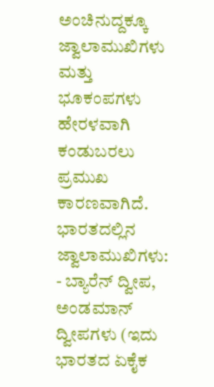ಅಂಚಿನುದ್ದಕ್ಕೂ ಜ್ವಾಲಾಮುಖಿಗಳು ಮತ್ತು ಭೂಕಂಪಗಳು ಹೇರಳವಾಗಿ ಕಂಡುಬರಲು ಪ್ರಮುಖ ಕಾರಣವಾಗಿದೆ.
ಭಾರತದಲ್ಲಿನ ಜ್ವಾಲಾಮುಖಿಗಳು:
- ಬ್ಯಾರೆನ್ ದ್ವೀಪ, ಅಂಡಮಾನ್ ದ್ವೀಪಗಳು (ಇದು ಭಾರತದ ಏಕೈಕ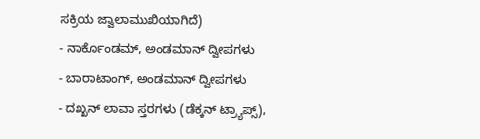ಸಕ್ರಿಯ ಜ್ವಾಲಾಮುಖಿಯಾಗಿದೆ)
- ನಾರ್ಕೊಂಡಮ್, ಅಂಡಮಾನ್ ದ್ವೀಪಗಳು
- ಬಾರಾಟಾಂಗ್, ಅಂಡಮಾನ್ ದ್ವೀಪಗಳು
- ದಖ್ಖನ್ ಲಾವಾ ಸ್ತರಗಳು (ಡೆಕ್ಕನ್ ಟ್ರ್ಯಾಪ್ಸ್),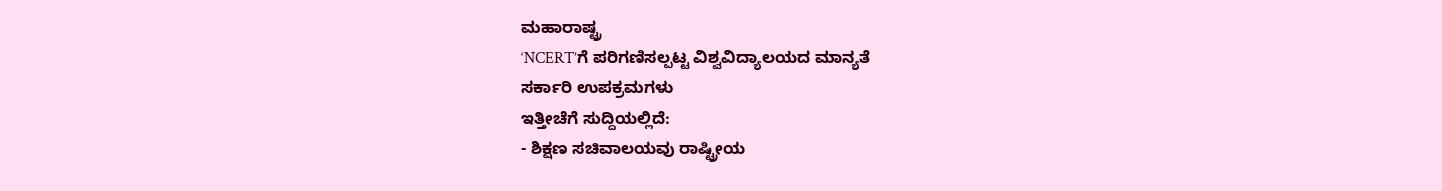ಮಹಾರಾಷ್ಟ್ರ
‘NCERT’ಗೆ ಪರಿಗಣಿಸಲ್ಪಟ್ಟ ವಿಶ್ವವಿದ್ಯಾಲಯದ ಮಾನ್ಯತೆ
ಸರ್ಕಾರಿ ಉಪಕ್ರಮಗಳು
ಇತ್ತೀಚೆಗೆ ಸುದ್ದಿಯಲ್ಲಿದೆ:
- ಶಿಕ್ಷಣ ಸಚಿವಾಲಯವು ರಾಷ್ಟ್ರೀಯ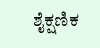ಶೈಕ್ಷಣಿಕ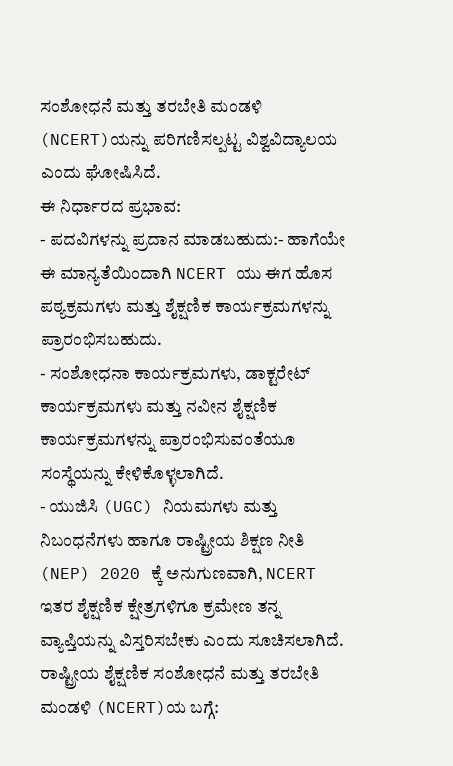ಸಂಶೋಧನೆ ಮತ್ತು ತರಬೇತಿ ಮಂಡಳಿ (NCERT)ಯನ್ನು ಪರಿಗಣಿಸಲ್ಪಟ್ಟ ವಿಶ್ವವಿದ್ಯಾಲಯ ಎಂದು ಘೋಷಿಸಿದೆ.
ಈ ನಿರ್ಧಾರದ ಪ್ರಭಾವ:
- ಪದವಿಗಳನ್ನು ಪ್ರದಾನ ಮಾಡಬಹುದು:- ಹಾಗೆಯೇ ಈ ಮಾನ್ಯತೆಯಿಂದಾಗಿ NCERT ಯು ಈಗ ಹೊಸ ಪಠ್ಯಕ್ರಮಗಳು ಮತ್ತು ಶೈಕ್ಷಣಿಕ ಕಾರ್ಯಕ್ರಮಗಳನ್ನು ಪ್ರಾರಂಭಿಸಬಹುದು.
- ಸಂಶೋಧನಾ ಕಾರ್ಯಕ್ರಮಗಳು, ಡಾಕ್ಟರೇಟ್ ಕಾರ್ಯಕ್ರಮಗಳು ಮತ್ತು ನವೀನ ಶೈಕ್ಷಣಿಕ ಕಾರ್ಯಕ್ರಮಗಳನ್ನು ಪ್ರಾರಂಭಿಸುವಂತೆಯೂ ಸಂಸ್ಥೆಯನ್ನು ಕೇಳಿಕೊಳ್ಳಲಾಗಿದೆ.
- ಯುಜಿಸಿ (UGC) ನಿಯಮಗಳು ಮತ್ತು ನಿಬಂಧನೆಗಳು ಹಾಗೂ ರಾಷ್ಟ್ರೀಯ ಶಿಕ್ಷಣ ನೀತಿ (NEP) 2020 ಕ್ಕೆ ಅನುಗುಣವಾಗಿ, NCERT ಇತರ ಶೈಕ್ಷಣಿಕ ಕ್ಷೇತ್ರಗಳಿಗೂ ಕ್ರಮೇಣ ತನ್ನ ವ್ಯಾಪ್ತಿಯನ್ನು ವಿಸ್ತರಿಸಬೇಕು ಎಂದು ಸೂಚಿಸಲಾಗಿದೆ.
ರಾಷ್ಟ್ರೀಯ ಶೈಕ್ಷಣಿಕ ಸಂಶೋಧನೆ ಮತ್ತು ತರಬೇತಿ ಮಂಡಳಿ (NCERT)ಯ ಬಗ್ಗೆ: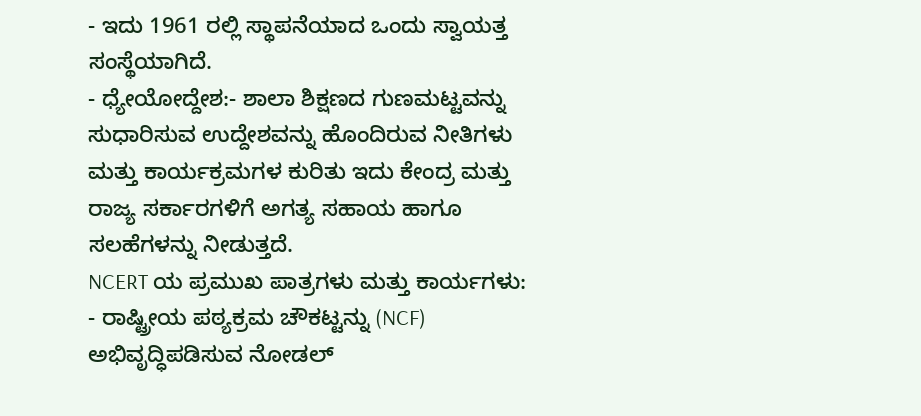- ಇದು 1961 ರಲ್ಲಿ ಸ್ಥಾಪನೆಯಾದ ಒಂದು ಸ್ವಾಯತ್ತ ಸಂಸ್ಥೆಯಾಗಿದೆ.
- ಧ್ಯೇಯೋದ್ದೇಶ:- ಶಾಲಾ ಶಿಕ್ಷಣದ ಗುಣಮಟ್ಟವನ್ನು ಸುಧಾರಿಸುವ ಉದ್ದೇಶವನ್ನು ಹೊಂದಿರುವ ನೀತಿಗಳು ಮತ್ತು ಕಾರ್ಯಕ್ರಮಗಳ ಕುರಿತು ಇದು ಕೇಂದ್ರ ಮತ್ತು ರಾಜ್ಯ ಸರ್ಕಾರಗಳಿಗೆ ಅಗತ್ಯ ಸಹಾಯ ಹಾಗೂ ಸಲಹೆಗಳನ್ನು ನೀಡುತ್ತದೆ.
NCERT ಯ ಪ್ರಮುಖ ಪಾತ್ರಗಳು ಮತ್ತು ಕಾರ್ಯಗಳು:
- ರಾಷ್ಟ್ರೀಯ ಪಠ್ಯಕ್ರಮ ಚೌಕಟ್ಟನ್ನು (NCF) ಅಭಿವೃದ್ಧಿಪಡಿಸುವ ನೋಡಲ್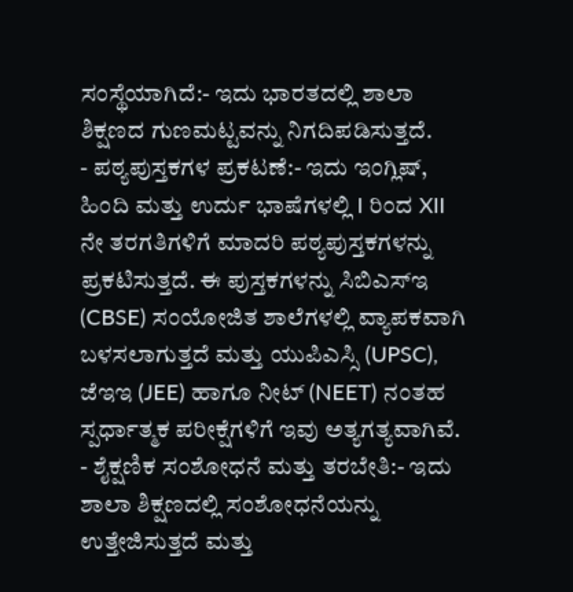ಸಂಸ್ಥೆಯಾಗಿದೆ:- ಇದು ಭಾರತದಲ್ಲಿ ಶಾಲಾ ಶಿಕ್ಷಣದ ಗುಣಮಟ್ಟವನ್ನು ನಿಗದಿಪಡಿಸುತ್ತದೆ.
- ಪಠ್ಯಪುಸ್ತಕಗಳ ಪ್ರಕಟಣೆ:- ಇದು ಇಂಗ್ಲಿಷ್, ಹಿಂದಿ ಮತ್ತು ಉರ್ದು ಭಾಷೆಗಳಲ್ಲಿ I ರಿಂದ XII ನೇ ತರಗತಿಗಳಿಗೆ ಮಾದರಿ ಪಠ್ಯಪುಸ್ತಕಗಳನ್ನು ಪ್ರಕಟಿಸುತ್ತದೆ. ಈ ಪುಸ್ತಕಗಳನ್ನು ಸಿಬಿಎಸ್ಇ (CBSE) ಸಂಯೋಜಿತ ಶಾಲೆಗಳಲ್ಲಿ ವ್ಯಾಪಕವಾಗಿ ಬಳಸಲಾಗುತ್ತದೆ ಮತ್ತು ಯುಪಿಎಸ್ಸಿ (UPSC), ಜೆಇಇ (JEE) ಹಾಗೂ ನೀಟ್ (NEET) ನಂತಹ ಸ್ಪರ್ಧಾತ್ಮಕ ಪರೀಕ್ಷೆಗಳಿಗೆ ಇವು ಅತ್ಯಗತ್ಯವಾಗಿವೆ.
- ಶೈಕ್ಷಣಿಕ ಸಂಶೋಧನೆ ಮತ್ತು ತರಬೇತಿ:- ಇದು ಶಾಲಾ ಶಿಕ್ಷಣದಲ್ಲಿ ಸಂಶೋಧನೆಯನ್ನು ಉತ್ತೇಜಿಸುತ್ತದೆ ಮತ್ತು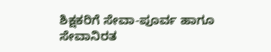ಶಿಕ್ಷಕರಿಗೆ ಸೇವಾ-ಪೂರ್ವ ಹಾಗೂ ಸೇವಾನಿರತ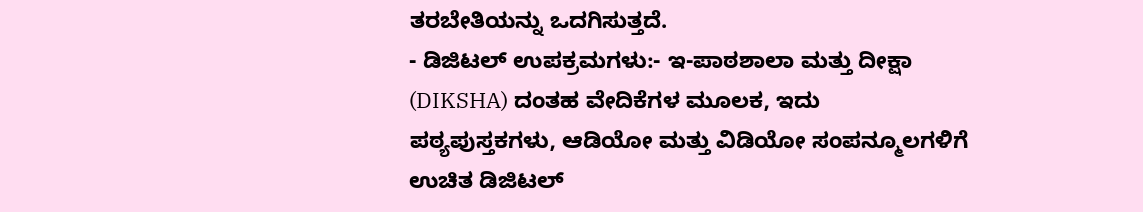ತರಬೇತಿಯನ್ನು ಒದಗಿಸುತ್ತದೆ.
- ಡಿಜಿಟಲ್ ಉಪಕ್ರಮಗಳು:- ಇ-ಪಾಠಶಾಲಾ ಮತ್ತು ದೀಕ್ಷಾ (DIKSHA) ದಂತಹ ವೇದಿಕೆಗಳ ಮೂಲಕ, ಇದು ಪಠ್ಯಪುಸ್ತಕಗಳು, ಆಡಿಯೋ ಮತ್ತು ವಿಡಿಯೋ ಸಂಪನ್ಮೂಲಗಳಿಗೆ ಉಚಿತ ಡಿಜಿಟಲ್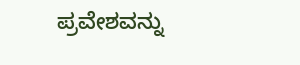ಪ್ರವೇಶವನ್ನು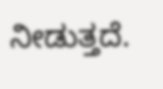ನೀಡುತ್ತದೆ.